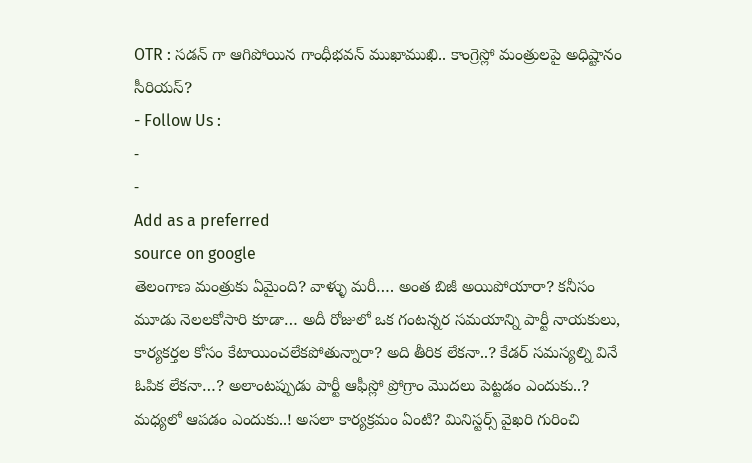OTR : సడన్ గా ఆగిపోయిన గాంధీభవన్ ముఖాముఖి.. కాంగ్రెస్లో మంత్రులపై అధిష్టానం సీరియస్?
- Follow Us :
-
-
Add as a preferred
source on google
తెలంగాణ మంత్రుకు ఏమైంది? వాళ్ళు మరీ…. అంత బిజీ అయిపోయారా? కనీసం మూడు నెలలకోసారి కూడా… అదీ రోజులో ఒక గంటన్నర సమయాన్ని పార్టీ నాయకులు, కార్యకర్తల కోసం కేటాయించలేకపోతున్నారా? అది తీరిక లేకనా..? కేడర్ సమస్యల్ని వినే ఓపిక లేకనా…? అలాంటప్పుడు పార్టీ ఆఫీస్లో ప్రోగ్రాం మొదలు పెట్టడం ఎందుకు..? మధ్యలో ఆపడం ఎందుకు..! అసలా కార్యక్రమం ఏంటి? మినిస్టర్స్ వైఖరి గురించి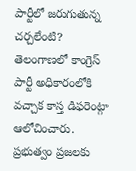పార్టీలో జరుగుతున్న చర్చలేంటి? తెలంగాణలో కాంగ్రెస్ పార్టీ అధికారంలోకి వచ్చాక కాస్త డిఫరెంట్గా ఆలోచించారు. ప్రభుత్వం ప్రజలకు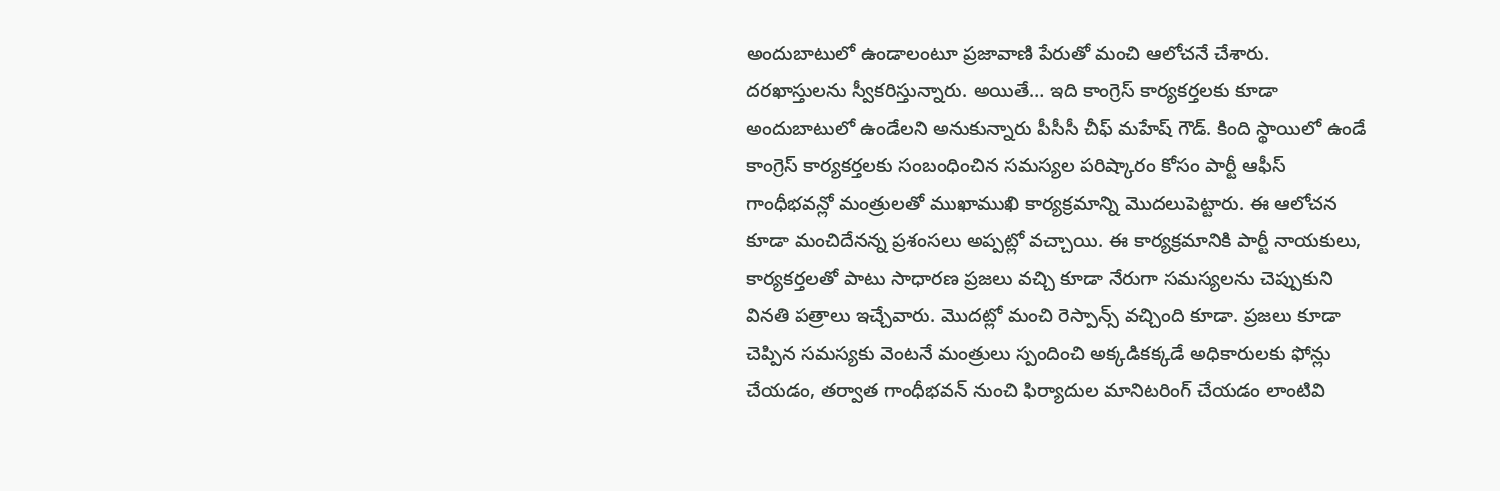అందుబాటులో ఉండాలంటూ ప్రజావాణి పేరుతో మంచి ఆలోచనే చేశారు. దరఖాస్తులను స్వీకరిస్తున్నారు. అయితే… ఇది కాంగ్రెస్ కార్యకర్తలకు కూడా అందుబాటులో ఉండేలని అనుకున్నారు పీసీసీ చీఫ్ మహేష్ గౌడ్. కింది స్థాయిలో ఉండే కాంగ్రెస్ కార్యకర్తలకు సంబంధించిన సమస్యల పరిష్కారం కోసం పార్టీ ఆఫీస్ గాంధీభవన్లో మంత్రులతో ముఖాముఖి కార్యక్రమాన్ని మొదలుపెట్టారు. ఈ ఆలోచన కూడా మంచిదేనన్న ప్రశంసలు అప్పట్లో వచ్చాయి. ఈ కార్యక్రమానికి పార్టీ నాయకులు, కార్యకర్తలతో పాటు సాధారణ ప్రజలు వచ్చి కూడా నేరుగా సమస్యలను చెప్పుకుని వినతి పత్రాలు ఇచ్చేవారు. మొదట్లో మంచి రెస్పాన్స్ వచ్చింది కూడా. ప్రజలు కూడా చెప్పిన సమస్యకు వెంటనే మంత్రులు స్పందించి అక్కడికక్కడే అధికారులకు ఫోన్లు చేయడం, తర్వాత గాంధీభవన్ నుంచి ఫిర్యాదుల మానిటరింగ్ చేయడం లాంటివి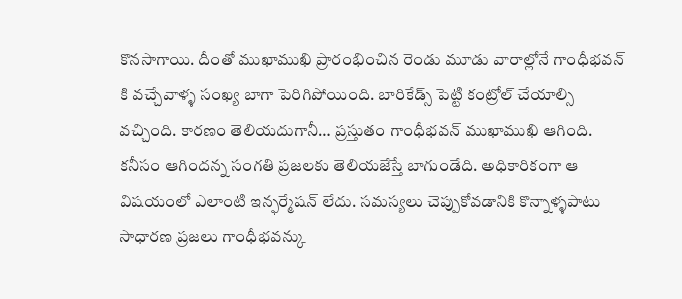కొనసాగాయి. దీంతో ముఖాముఖి ప్రారంభించిన రెండు మూడు వారాల్లోనే గాంధీభవన్ కి వచ్చేవాళ్ళ సంఖ్య బాగా పెరిగిపోయింది. బారికేడ్స్ పెట్టి కంట్రోల్ చేయాల్సి వచ్చింది. కారణం తెలియదుగానీ… ప్రస్తుతం గాంధీభవన్ ముఖాముఖి ఆగింది. కనీసం ఆగిందన్న సంగతి ప్రజలకు తెలియజేస్తే బాగుండేది. అధికారికంగా ఆ విషయంలో ఎలాంటి ఇన్ఫర్మేషన్ లేదు. సమస్యలు చెప్పుకోవడానికి కొన్నాళ్ళపాటు సాధారణ ప్రజలు గాంధీభవన్కు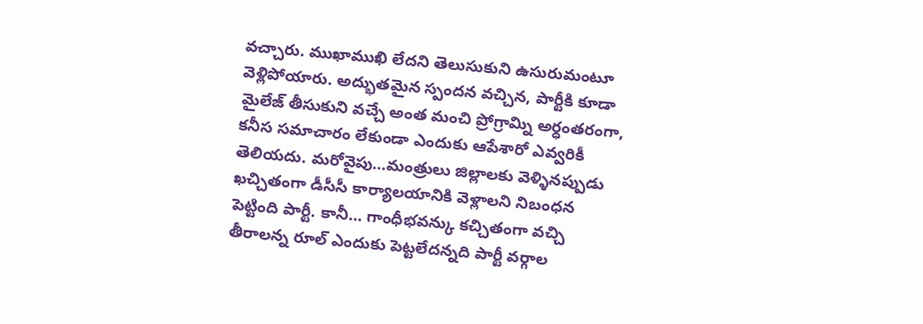వచ్చారు. ముఖాముఖి లేదని తెలుసుకుని ఉసురుమంటూ వెళ్లిపోయారు. అద్భుతమైన స్పందన వచ్చిన, పార్టీకి కూడా మైలేజ్ తీసుకుని వచ్చే అంత మంచి ప్రోగ్రామ్ని అర్ధంతరంగా, కనీస సమాచారం లేకుండా ఎందుకు ఆపేశారో ఎవ్వరికీ తెలియదు. మరోవైపు…మంత్రులు జిల్లాలకు వెళ్ళినప్పుడు ఖచ్చితంగా డీసీసీ కార్యాలయానికి వెళ్లాలని నిబంధన పెట్టింది పార్టీ. కానీ… గాంధీభవన్కు కచ్చితంగా వచ్చి తీరాలన్న రూల్ ఎందుకు పెట్టలేదన్నది పార్టీ వర్గాల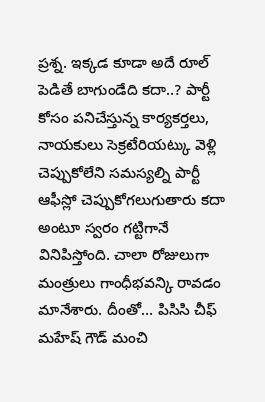ప్రశ్న. ఇక్కడ కూడా అదే రూల్ పెడితే బాగుండేది కదా..? పార్టీ కోసం పనిచేస్తున్న కార్యకర్తలు, నాయకులు సెక్రటేరియట్కు వెళ్లి చెప్పుకోలేని సమస్యల్ని పార్టీ ఆఫీస్లో చెప్పుకోగలుగుతారు కదా అంటూ స్వరం గట్టిగానే వినిపిస్తోంది. చాలా రోజులుగా మంత్రులు గాంధీభవన్కి రావడం మానేశారు. దీంతో… పిసిసి చీఫ్ మహేష్ గౌడ్ మంచి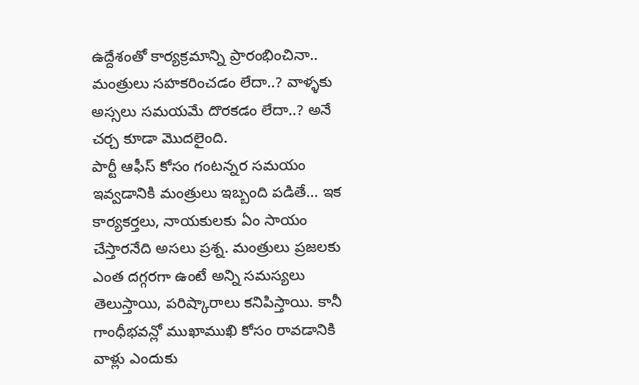ఉద్దేశంతో కార్యక్రమాన్ని ప్రారంభించినా.. మంత్రులు సహకరించడం లేదా..? వాళ్ళకు అస్సలు సమయమే దొరకడం లేదా..? అనే చర్చ కూడా మొదలైంది.
పార్టీ ఆఫీస్ కోసం గంటన్నర సమయం ఇవ్వడానికి మంత్రులు ఇబ్బంది పడితే… ఇక కార్యకర్తలు, నాయకులకు ఏం సాయం చేస్తారనేది అసలు ప్రశ్న. మంత్రులు ప్రజలకు ఎంత దగ్గరగా ఉంటే అన్ని సమస్యలు తెలుస్తాయి, పరిష్కారాలు కనిపిస్తాయి. కానీ గాంధీభవన్లో ముఖాముఖి కోసం రావడానికి వాళ్లు ఎందుకు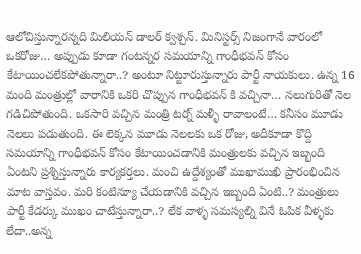ఆలోచిస్తున్నారన్నది మిలియన్ డాలర్ క్వశ్చన్. మినిస్టర్స్ నిజంగానే వారంలో ఒకరోజు… అప్పుడు కూడా గంటన్నర సమయాన్ని గాంధీభవన్ కోసం కేటాయించలేకపోతున్నారా..? అంటూ నిట్టూరుస్తున్నారు పార్టీ నాయకులు. ఉన్న 16 మంది మంత్రుల్లో వారానికి ఒకరి చొప్పున గాంధీభవన్ కి వచ్చినా… నలుగురితో నెల గడిచిపోతుంది. ఒకసారి వచ్చిన మంత్రి టర్న్ మళ్ళీ రావాలంటే… కనీసం మూడు నెలలు పడుతుంది. ఈ లెక్కన మూడు నెలలకు ఒక రోజు, అదీకూడా కొద్ది సమయాన్ని గాంధీభవన్ కోసం కేటాయించడానికి మంత్రులకు వచ్చిన ఇబ్బంది ఏంటని ప్రశ్నిస్తున్నారు కార్యకర్తలు. మంచి ఉద్దేశ్యంతో ముఖాముఖి ప్రారంభించిన మాట వాస్తవం. మరి కంటిన్యూ చేయడానికి వచ్చిన ఇబ్బంది ఏంటి..? మంత్రులు పార్టీ కేడర్కు ముఖం చాటేస్తున్నారా..? లేక వాళ్ళ సమస్యల్ని వినే ఓపిక వీళ్ళకు లేదా..అన్న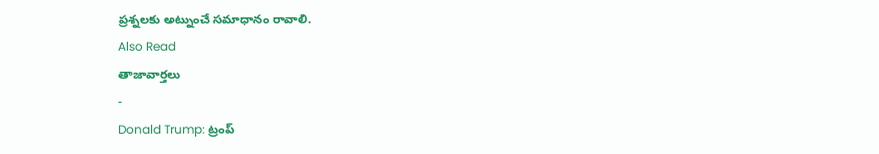ప్రశ్నలకు అట్నుంచే సమాధానం రావాలి.
Also Read
తాజావార్తలు
-
Donald Trump: ట్రంప్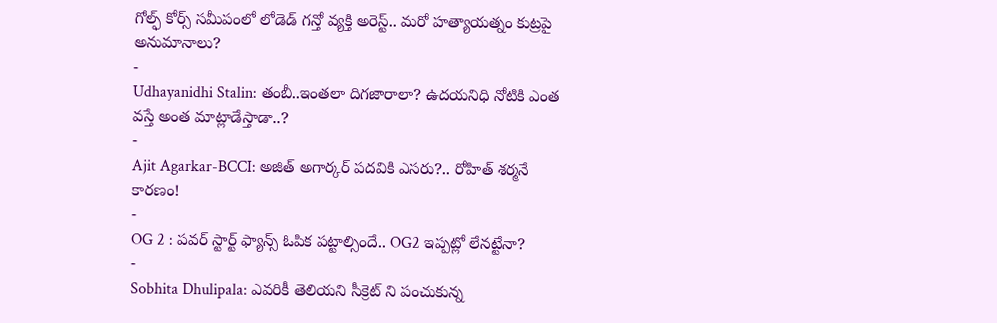గోల్ఫ్ కోర్స్ సమీపంలో లోడెడ్ గన్తో వ్యక్తి అరెస్ట్.. మరో హత్యాయత్నం కుట్రపై అనుమానాలు?
-
Udhayanidhi Stalin: తంబీ..ఇంతలా దిగజారాలా? ఉదయనిధి నోటికి ఎంత వస్తే అంత మాట్లాడేస్తాడా..?
-
Ajit Agarkar-BCCI: అజిత్ అగార్కర్ పదవికి ఎసరు?.. రోహిత్ శర్మనే కారణం!
-
OG 2 : పవర్ స్టార్ట్ ఫ్యాన్స్ ఓపిక పట్టాల్సిందే.. OG2 ఇప్పట్లో లేనట్టేనా?
-
Sobhita Dhulipala: ఎవరికీ తెలియని సీక్రెట్ ని పంచుకున్న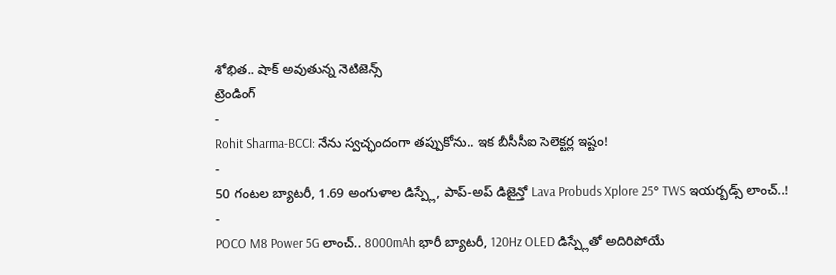శోభిత.. షాక్ అవుతున్న నెటిజెన్స్
ట్రెండింగ్
-
Rohit Sharma-BCCI: నేను స్వచ్ఛందంగా తప్పుకోను.. ఇక బీసీసీఐ సెలెక్టర్ల ఇష్టం!
-
50 గంటల బ్యాటరీ, 1.69 అంగుళాల డిస్ప్లే, పాప్-అప్ డిజైన్తో Lava Probuds Xplore 25° TWS ఇయర్బడ్స్ లాంచ్..!
-
POCO M8 Power 5G లాంచ్.. 8000mAh భారీ బ్యాటరీ, 120Hz OLED డిస్ప్లేతో అదిరిపోయే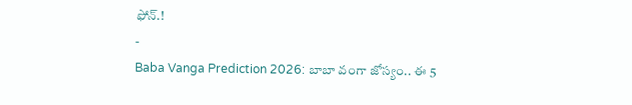ఫోన్.!
-
Baba Vanga Prediction 2026: బాబా వంగా జోస్యం.. ఈ 5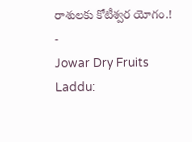రాశులకు కోటీశ్వర యోగం.!
-
Jowar Dry Fruits Laddu: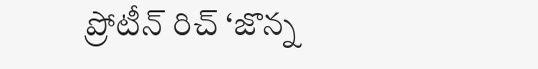ప్రోటీన్ రిచ్ ‘జొన్న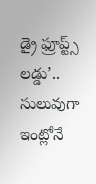డ్రై ఫ్రూప్ట్స్ లడ్డు’.. సులువుగా ఇంట్లోనే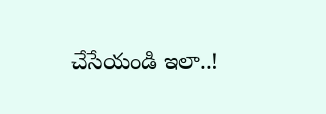చేసేయండి ఇలా..!